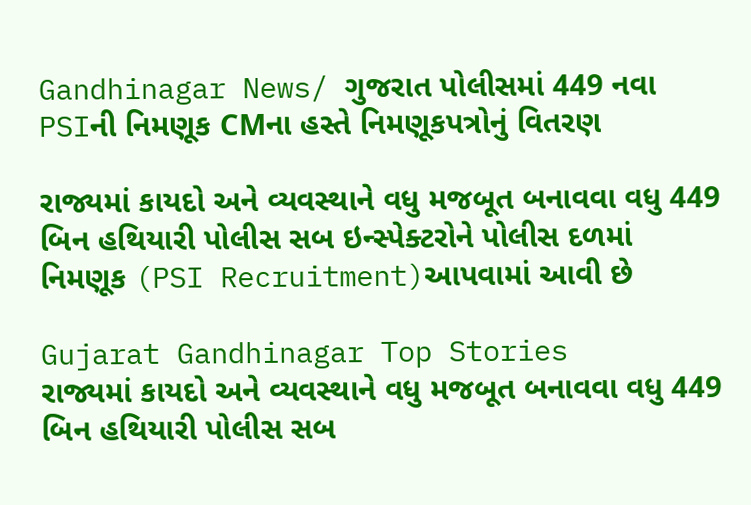Gandhinagar News/ ગુજરાત પોલીસમાં 449 નવા PSIની નિમણૂક CMના હસ્તે નિમણૂકપત્રોનું વિતરણ

રાજ્યમાં કાયદો અને વ્યવસ્થાને વધુ મજબૂત બનાવવા વધુ 449 બિન હથિયારી પોલીસ સબ ઇન્સ્પેક્ટરોને પોલીસ દળમાં નિમણૂક (PSI Recruitment)આપવામાં આવી છે

Gujarat Gandhinagar Top Stories
રાજ્યમાં કાયદો અને વ્યવસ્થાને વધુ મજબૂત બનાવવા વધુ 449 બિન હથિયારી પોલીસ સબ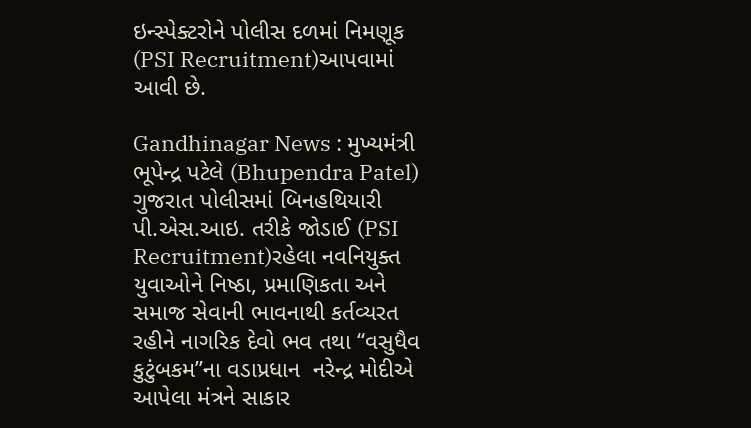ઇન્સ્પેક્ટરોને પોલીસ દળમાં નિમણૂક (PSI Recruitment)આપવામાં આવી છે.

Gandhinagar News : મુખ્યમંત્રી ભૂપેન્દ્ર પટેલે (Bhupendra Patel) ગુજરાત પોલીસમાં બિનહથિયારી પી.એસ.આઇ. તરીકે જોડાઈ (PSI Recruitment)રહેલા નવનિયુક્ત યુવાઓને નિષ્ઠા, પ્રમાણિકતા અને સમાજ સેવાની ભાવનાથી કર્તવ્યરત રહીને નાગરિક દેવો ભવ તથા “વસુધૈવ કુટુંબકમ”ના વડાપ્રધાન  નરેન્દ્ર મોદીએ આપેલા મંત્રને સાકાર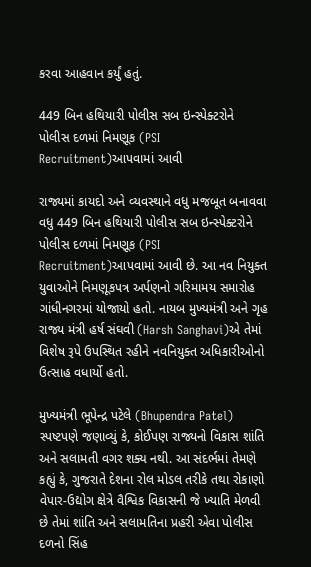કરવા આહવાન કર્યું હતું.

449 બિન હથિયારી પોલીસ સબ ઇન્સ્પેક્ટરોને પોલીસ દળમાં નિમણૂક (PSI Recruitment)આપવામાં આવી

રાજ્યમાં કાયદો અને વ્યવસ્થાને વધુ મજબૂત બનાવવા વધુ 449 બિન હથિયારી પોલીસ સબ ઇન્સ્પેક્ટરોને પોલીસ દળમાં નિમણૂક (PSI Recruitment)આપવામાં આવી છે. આ નવ નિયુક્ત યુવાઓને નિમણૂકપત્ર અર્પણનો ગરિમામય સમારોહ ગાંધીનગરમાં યોજાયો હતો. નાયબ મુખ્યમંત્રી અને ગૃહ રાજ્ય મંત્રી હર્ષ સંઘવી (Harsh Sanghavi)એ તેમાં વિશેષ રૂપે ઉપસ્થિત રહીને નવનિયુક્ત અધિકારીઓનો ઉત્સાહ વધાર્યો હતો.

મુખ્યમંત્રી ભૂપેન્દ્ર પટેલે (Bhupendra Patel)  સ્પષ્ટપણે જણાવ્યું કે, કોઈપણ રાજ્યનો વિકાસ શાંતિ અને સલામતી વગર શક્ય નથી. આ સંદર્ભમાં તેમણે કહ્યું કે, ગુજરાતે દેશના રોલ મોડલ તરીકે તથા રોકાણો વેપાર-ઉદ્યોગ ક્ષેત્રે વૈશ્વિક વિકાસની જે ખ્યાતિ મેળવી છે તેમાં શાંતિ અને સલામતિના પ્રહરી એવા પોલીસ દળનો સિંહ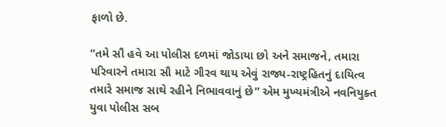ફાળો છે.

“તમે સૌ હવે આ પોલીસ દળમાં જોડાયા છો અને સમાજને, તમારા પરિવારને તમારા સૌ માટે ગૌરવ થાય એવું રાજ્ય-રાષ્ટ્રહિતનું દાયિત્વ તમારે સમાજ સાથે રહીને નિભાવવાનું છે” એમ મુખ્યમંત્રીએ નવનિયુક્ત યુવા પોલીસ સબ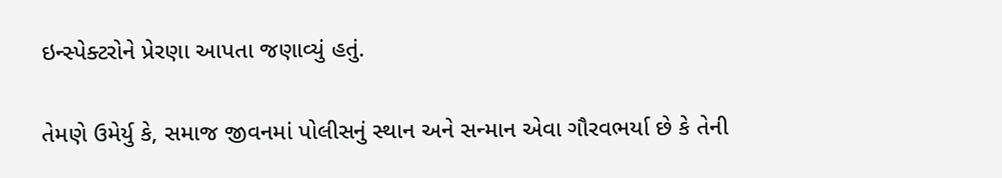ઇન્સ્પેક્ટરોને પ્રેરણા આપતા જણાવ્યું હતું.

તેમણે ઉમેર્યુ કે, સમાજ જીવનમાં પોલીસનું સ્થાન અને સન્માન એવા ગૌરવભર્યા છે કે તેની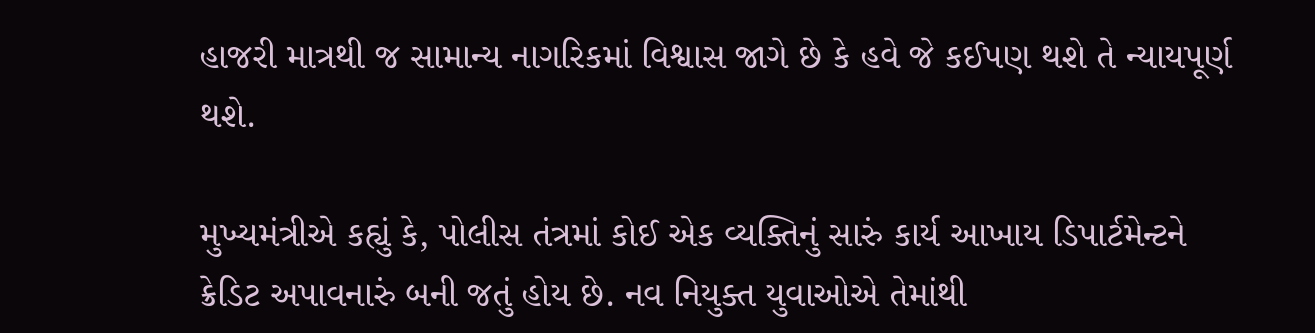હાજરી માત્રથી જ સામાન્ય નાગરિકમાં વિશ્વાસ જાગે છે કે હવે જે કઈપણ થશે તે ન્યાયપૂર્ણ થશે.

મુખ્યમંત્રીએ કહ્યું કે, પોલીસ તંત્રમાં કોઈ એક વ્યક્તિનું સારું કાર્ય આખાય ડિપાર્ટમેન્ટને ક્રેડિટ અપાવનારું બની જતું હોય છે. નવ નિયુક્ત યુવાઓએ તેમાંથી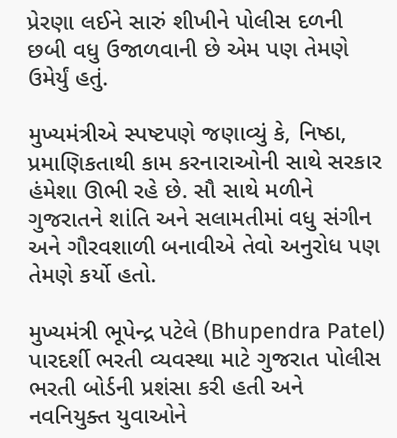પ્રેરણા લઈને સારું શીખીને પોલીસ દળની છબી વધુ ઉજાળવાની છે એમ પણ તેમણે ઉમેર્યું હતું.

મુખ્યમંત્રીએ સ્પષ્ટપણે જણાવ્યું કે, નિષ્ઠા, પ્રમાણિકતાથી કામ કરનારાઓની સાથે સરકાર હંમેશા ઊભી રહે છે. સૌ સાથે મળીને ગુજરાતને શાંતિ અને સલામતીમાં વધુ સંગીન અને ગૌરવશાળી બનાવીએ તેવો અનુરોધ પણ તેમણે કર્યો હતો.

મુખ્યમંત્રી ભૂપેન્દ્ર પટેલે (Bhupendra Patel) પારદર્શી ભરતી વ્યવસ્થા માટે ગુજરાત પોલીસ ભરતી બોર્ડની પ્રશંસા કરી હતી અને નવનિયુક્ત યુવાઓને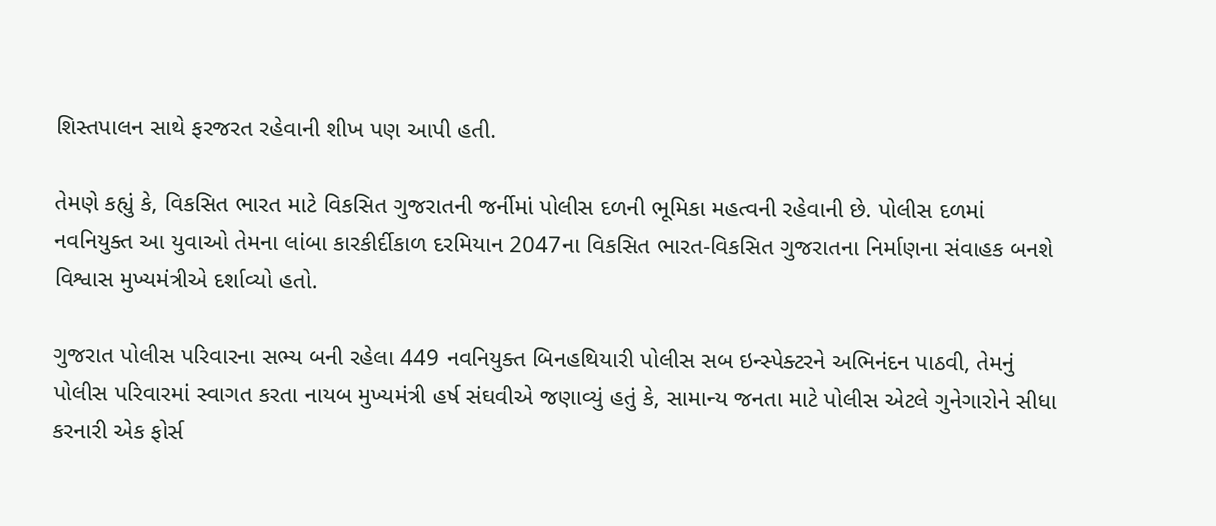શિસ્તપાલન સાથે ફરજરત રહેવાની શીખ પણ આપી હતી.

તેમણે કહ્યું કે, વિકસિત ભારત માટે વિકસિત ગુજરાતની જર્નીમાં પોલીસ દળની ભૂમિકા મહત્વની રહેવાની છે. પોલીસ દળમાં નવનિયુક્ત આ યુવાઓ તેમના લાંબા કારકીર્દીકાળ દરમિયાન 2047ના વિકસિત ભારત-વિકસિત ગુજરાતના નિર્માણના સંવાહક બનશે વિશ્વાસ મુખ્યમંત્રીએ દર્શાવ્યો હતો.

ગુજરાત પોલીસ પરિવારના સભ્ય બની રહેલા 449 નવનિયુક્ત બિનહથિયારી પોલીસ સબ ઇન્સ્પેક્ટરને અભિનંદન પાઠવી, તેમનું પોલીસ પરિવારમાં સ્વાગત કરતા નાયબ મુખ્યમંત્રી હર્ષ સંઘવીએ જણાવ્યું હતું કે, સામાન્ય જનતા માટે પોલીસ એટલે ગુનેગારોને સીધા કરનારી એક ફોર્સ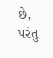છે, પરંતુ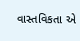વાસ્તવિકતા એ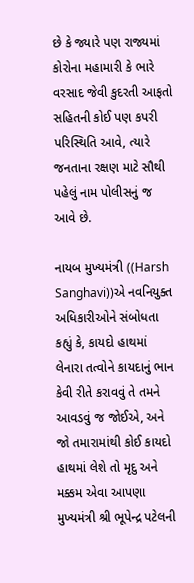છે કે જ્યારે પણ રાજ્યમાં કોરોના મહામારી કે ભારે વરસાદ જેવી કુદરતી આફતો સહિતની કોઈ પણ કપરી પરિસ્થિતિ આવે, ત્યારે જનતાના રક્ષણ માટે સૌથી પહેલું નામ પોલીસનું જ આવે છે.

નાયબ મુખ્યમંત્રી ((Harsh Sanghavi))એ નવનિયુક્ત અધિકારીઓને સંબોધતા કહ્યું કે, કાયદો હાથમાં લેનારા તત્વોને કાયદાનું ભાન કેવી રીતે કરાવવું તે તમને આવડવું જ જોઈએ, અને જો તમારામાંથી કોઈ કાયદો હાથમાં લેશે તો મૃદુ અને મક્કમ એવા આપણા મુખ્યમંત્રી શ્રી ભૂપેન્દ્ર પટેલની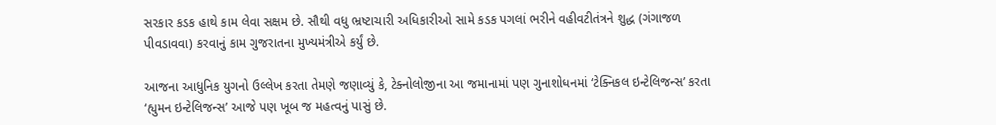સરકાર કડક હાથે કામ લેવા સક્ષમ છે. સૌથી વધુ ભ્રષ્ટાચારી અધિકારીઓ સામે કડક પગલાં ભરીને વહીવટીતંત્રને શુદ્ધ (ગંગાજળ પીવડાવવા) કરવાનું કામ ગુજરાતના મુખ્યમંત્રીએ કર્યું છે.

આજના આધુનિક યુગનો ઉલ્લેખ કરતા તેમણે જણાવ્યું કે, ટેક્નોલોજીના આ જમાનામાં પણ ગુનાશોધનમાં ‘ટેક્નિકલ ઇન્ટેલિજન્સ’ કરતા ‘હ્યુમન ઇન્ટેલિજન્સ’ આજે પણ ખૂબ જ મહત્વનું પાસું છે.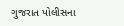ગુજરાત પોલીસના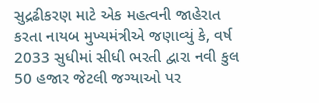સુદ્રઢીકરણ માટે એક મહત્વની જાહેરાત કરતા નાયબ મુખ્યમંત્રીએ જણાવ્યું કે, વર્ષ 2033 સુધીમાં સીધી ભરતી દ્વારા નવી કુલ 50 હજાર જેટલી જગ્યાઓ પર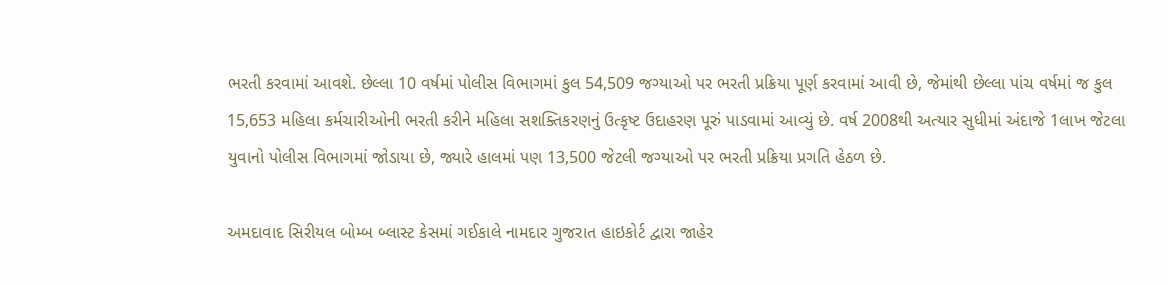ભરતી કરવામાં આવશે. છેલ્લા 10 વર્ષમાં પોલીસ વિભાગમાં કુલ 54,509 જગ્યાઓ પર ભરતી પ્રક્રિયા પૂર્ણ કરવામાં આવી છે, જેમાંથી છેલ્લા પાંચ વર્ષમાં જ કુલ 15,653 મહિલા કર્મચારીઓની ભરતી કરીને મહિલા સશક્તિકરણનું ઉત્કૃષ્ટ ઉદાહરણ પૂરું પાડવામાં આવ્યું છે. વર્ષ 2008થી અત્યાર સુધીમાં અંદાજે 1લાખ જેટલા યુવાનો પોલીસ વિભાગમાં જોડાયા છે, જ્યારે હાલમાં પણ 13,500 જેટલી જગ્યાઓ પર ભરતી પ્રક્રિયા પ્રગતિ હેઠળ છે.

અમદાવાદ સિરીયલ બોમ્બ બ્લાસ્ટ કેસમાં ગઈકાલે નામદાર ગુજરાત હાઇકોર્ટ દ્વારા જાહેર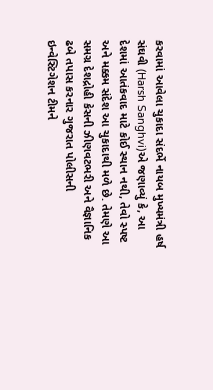કરવામાં આવેલા ચુકાદા સંદર્ભે નાયબ મુખ્યમંત્રી હર્ષ સંઘવી (Harsh Sanghvi)એ જણાવ્યું કે, આ દેશમાં આતંકવાદ માટે કોઈ સ્થાન નથી, તેવો સ્પષ્ટ અને મક્કમ સંદેશ આ ચુકાદાથી મળે છે. તેમણે આ સમગ્ર દેશદ્રોહી કેસની ઝીણવટભરી અને વૈજ્ઞાનિક ઢબે તપાસ કરનાર ગુજરાત પોલીસની ઇન્વેસ્ટિગેશન ટીમને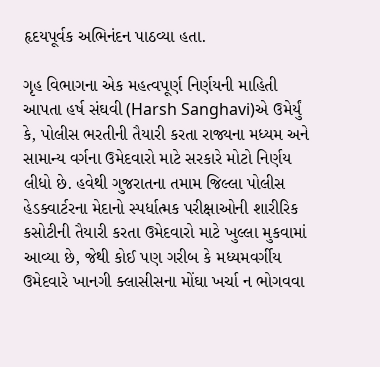હૃદયપૂર્વક અભિનંદન પાઠવ્યા હતા.

ગૃહ વિભાગના એક મહત્વપૂર્ણ નિર્ણયની માહિતી આપતા હર્ષ સંઘવી (Harsh Sanghavi)એ ઉમેર્યું કે, પોલીસ ભરતીની તૈયારી કરતા રાજ્યના મધ્યમ અને સામાન્ય વર્ગના ઉમેદવારો માટે સરકારે મોટો નિર્ણય લીધો છે. હવેથી ગુજરાતના તમામ જિલ્લા પોલીસ હેડક્વાર્ટરના મેદાનો સ્પર્ધાત્મક પરીક્ષાઓની શારીરિક કસોટીની તૈયારી કરતા ઉમેદવારો માટે ખુલ્લા મુકવામાં આવ્યા છે, જેથી કોઈ પણ ગરીબ કે મધ્યમવર્ગીય ઉમેદવારે ખાનગી ક્લાસીસના મોંઘા ખર્ચા ન ભોગવવા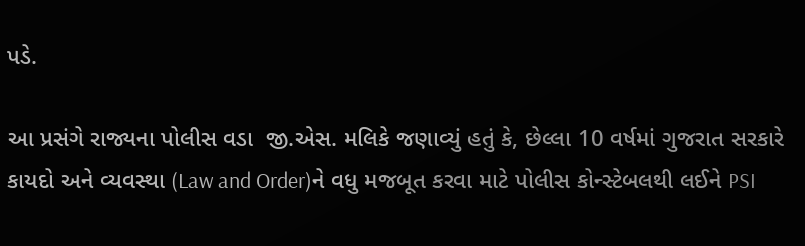પડે.

આ પ્રસંગે રાજ્યના પોલીસ વડા  જી.એસ. મલિકે જણાવ્યું હતું કે, છેલ્લા 10 વર્ષમાં ગુજરાત સરકારે કાયદો અને વ્યવસ્થા (Law and Order)ને વધુ મજબૂત કરવા માટે પોલીસ કોન્સ્ટેબલથી લઈને PSI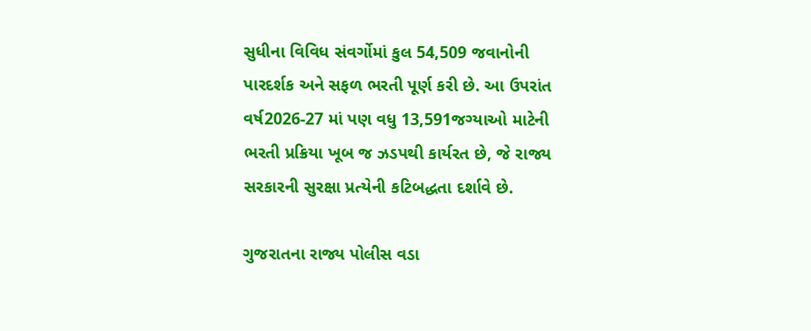સુધીના વિવિધ સંવર્ગોમાં કુલ 54,509 જવાનોની પારદર્શક અને સફળ ભરતી પૂર્ણ કરી છે. આ ઉપરાંત વર્ષ2026-27 માં પણ વધુ 13,591જગ્યાઓ માટેની ભરતી પ્રક્રિયા ખૂબ જ ઝડપથી કાર્યરત છે, જે રાજ્ય સરકારની સુરક્ષા પ્રત્યેની કટિબદ્ધતા દર્શાવે છે.

ગુજરાતના રાજ્ય પોલીસ વડા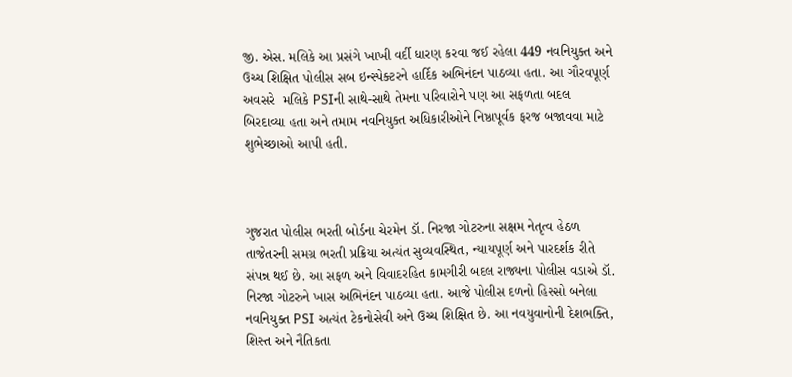જી. એસ. મલિકે આ પ્રસંગે ખાખી વર્દી ધારણ કરવા જઈ રહેલા 449 નવનિયુક્ત અને ઉચ્ચ શિક્ષિત પોલીસ સબ ઇન્સ્પેક્ટરને હાર્દિક અભિનંદન પાઠવ્યા હતા. આ ગૌરવપૂર્ણ અવસરે  મલિકે PSIની સાથે-સાથે તેમના પરિવારોને પણ આ સફળતા બદલ બિરદાવ્યા હતા અને તમામ નવનિયુક્ત અધિકારીઓને નિષ્ઠાપૂર્વક ફરજ બજાવવા માટે શુભેચ્છાઓ આપી હતી.



ગુજરાત પોલીસ ભરતી બોર્ડના ચેરમેન ડૉ. નિરજા ગોટરુના સક્ષમ નેતૃત્વ હેઠળ તાજેતરની સમગ્ર ભરતી પ્રક્રિયા અત્યંત સુવ્યવસ્થિત, ન્યાયપૂર્ણ અને પારદર્શક રીતે સંપન્ન થઈ છે. આ સફળ અને વિવાદરહિત કામગીરી બદલ રાજ્યના પોલીસ વડાએ ડૉ. નિરજા ગોટરુને ખાસ અભિનંદન પાઠવ્યા હતા. આજે પોલીસ દળનો હિસ્સો બનેલા નવનિયુક્ત PSI અત્યંત ટેકનોસેવી અને ઉચ્ચ શિક્ષિત છે. આ નવયુવાનોની દેશભક્તિ, શિસ્ત અને નૈતિકતા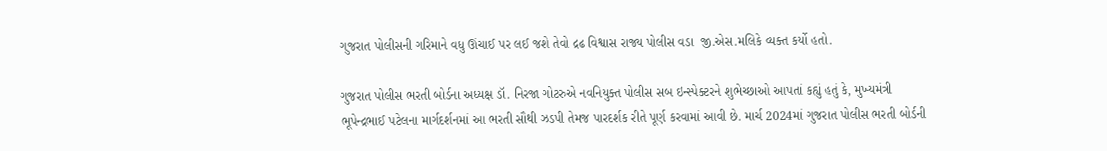ગુજરાત પોલીસની ગરિમાને વધુ ઊંચાઈ પર લઈ જશે તેવો દ્રઢ વિશ્વાસ રાજ્ય પોલીસ વડા  જી.એસ.મલિકે વ્યક્ત કર્યો હતો.

ગુજરાત પોલીસ ભરતી બોર્ડના અધ્યક્ષ ડૉ. નિરજા ગોટરુએ નવનિયુક્ત પોલીસ સબ ઇન્સ્પેક્ટરને શુભેચ્છાઓ આપતાં કહ્યું હતું કે, મુખ્યમંત્રી  ભૂપેન્દ્રભાઈ પટેલના માર્ગદર્શનમાં આ ભરતી સૌથી ઝડપી તેમજ પારદર્શક રીતે પૂર્ણ કરવામાં આવી છે. માર્ચ 2024માં ગુજરાત પોલીસ ભરતી બોર્ડની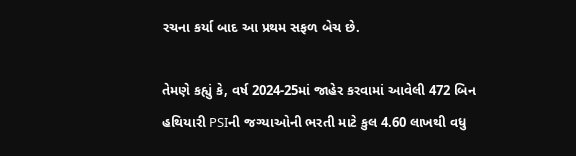રચના કર્યા બાદ આ પ્રથમ સફળ બેચ છે.

તેમણે કહ્યું કે, વર્ષ 2024-25માં જાહેર કરવામાં આવેલી 472 બિન હથિયારી PSIની જગ્યાઓની ભરતી માટે કુલ 4.60 લાખથી વધુ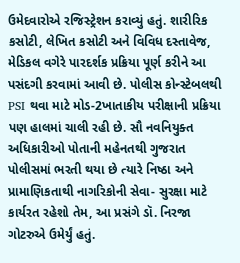ઉમેદવારોએ રજિસ્ટ્રેશન કરાવ્યું હતું. શારીરિક કસોટી, લેખિત કસોટી અને વિવિધ દસ્તાવેજ, મેડિકલ વગેરે પારદર્શક પ્રક્રિયા પૂર્ણ કરીને આ પસંદગી કરવામાં આવી છે. પોલીસ કોન્સ્ટેબલથી PSI થવા માટે મોડ-2ખાતાકીય પરીક્ષાની પ્રક્રિયા પણ હાલમાં ચાલી રહી છે. સૌ નવનિયુક્ત અધિકારીઓ પોતાની મહેનતથી ગુજરાત પોલીસમાં ભરતી થયા છે ત્યારે નિષ્ઠા અને પ્રામાણિકતાથી નાગરિકોની સેવા- સુરક્ષા માટે કાર્યરત રહેશો તેમ, આ પ્રસંગે ડૉ. નિરજા ગોટરુએ ઉમેર્યું હતું.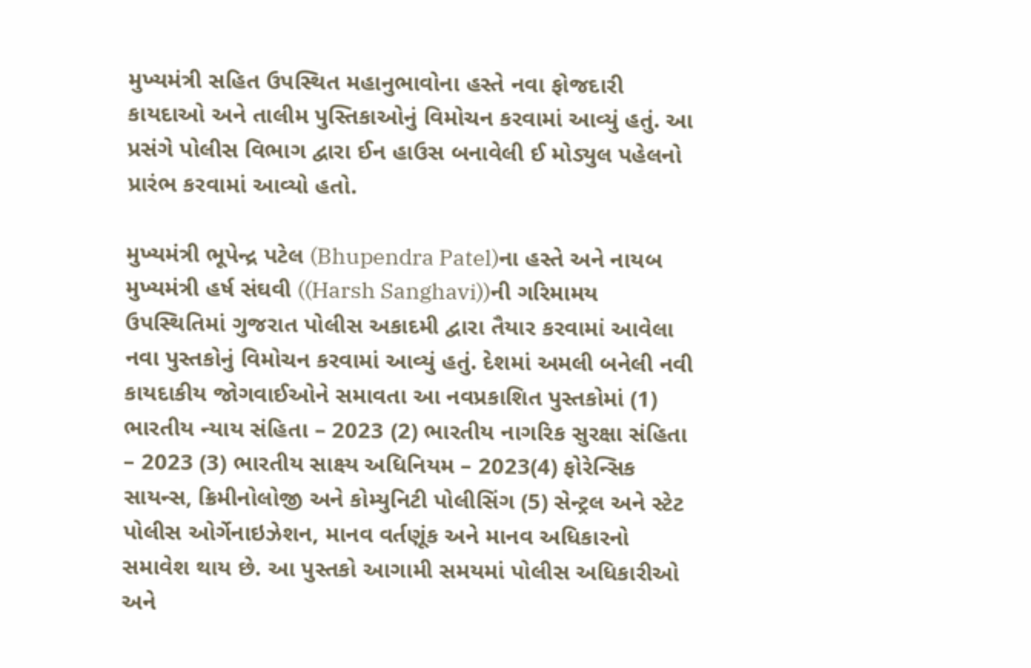મુખ્યમંત્રી સહિત ઉપસ્થિત મહાનુભાવોના હસ્તે નવા ફોજદારી કાયદાઓ અને તાલીમ પુસ્તિકાઓનું વિમોચન કરવામાં આવ્યું હતું. આ પ્રસંગે પોલીસ વિભાગ દ્વારા ઈન હાઉસ બનાવેલી ઈ મોડ્યુલ પહેલનો પ્રારંભ કરવામાં આવ્યો હતો.

મુખ્યમંત્રી ભૂપેન્દ્ર પટેલ (Bhupendra Patel)ના હસ્તે અને નાયબ મુખ્યમંત્રી હર્ષ સંઘવી ((Harsh Sanghavi))ની ગરિમામય ઉપસ્થિતિમાં ગુજરાત પોલીસ અકાદમી દ્વારા તૈયાર કરવામાં આવેલા નવા પુસ્તકોનું વિમોચન કરવામાં આવ્યું હતું. દેશમાં અમલી બનેલી નવી કાયદાકીય જોગવાઈઓને સમાવતા આ નવપ્રકાશિત પુસ્તકોમાં (1) ભારતીય ન્યાય સંહિતા – 2023 (2) ભારતીય નાગરિક સુરક્ષા સંહિતા – 2023 (3) ભારતીય સાક્ષ્ય અધિનિયમ – 2023(4) ફોરેન્સિક સાયન્સ, ક્રિમીનોલોજી અને કોમ્યુનિટી પોલીસિંગ (5) સેન્ટ્રલ અને સ્ટેટ પોલીસ ઓર્ગેનાઇઝેશન, માનવ વર્તણૂંક અને માનવ અધિકારનો સમાવેશ થાય છે. આ પુસ્તકો આગામી સમયમાં પોલીસ અધિકારીઓ અને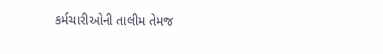કર્મચારીઓની તાલીમ તેમજ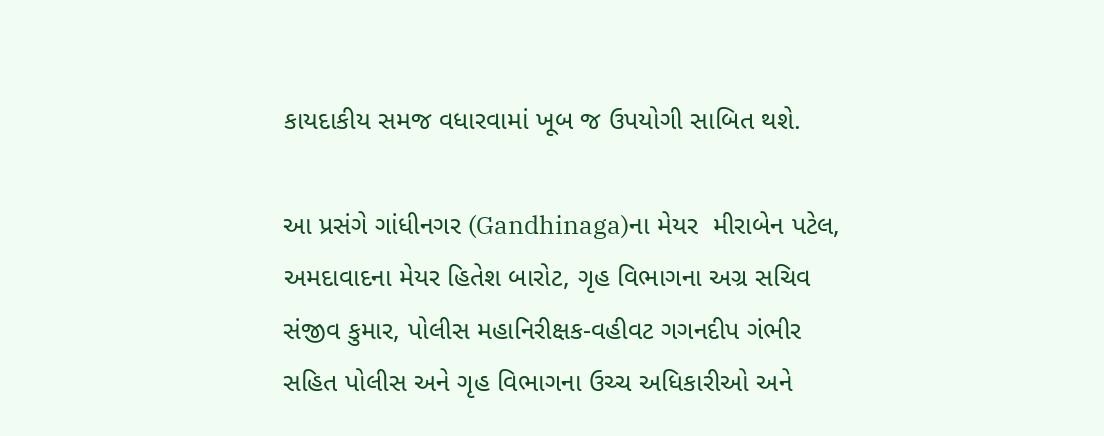કાયદાકીય સમજ વધારવામાં ખૂબ જ ઉપયોગી સાબિત થશે.

આ પ્રસંગે ગાંધીનગર (Gandhinaga)ના મેયર  મીરાબેન પટેલ, અમદાવાદના મેયર હિતેશ બારોટ, ગૃહ વિભાગના અગ્ર સચિવ સંજીવ કુમાર, પોલીસ મહાનિરીક્ષક-વહીવટ ગગનદીપ ગંભીર સહિત પોલીસ અને ગૃહ વિભાગના ઉચ્ચ અધિકારીઓ અને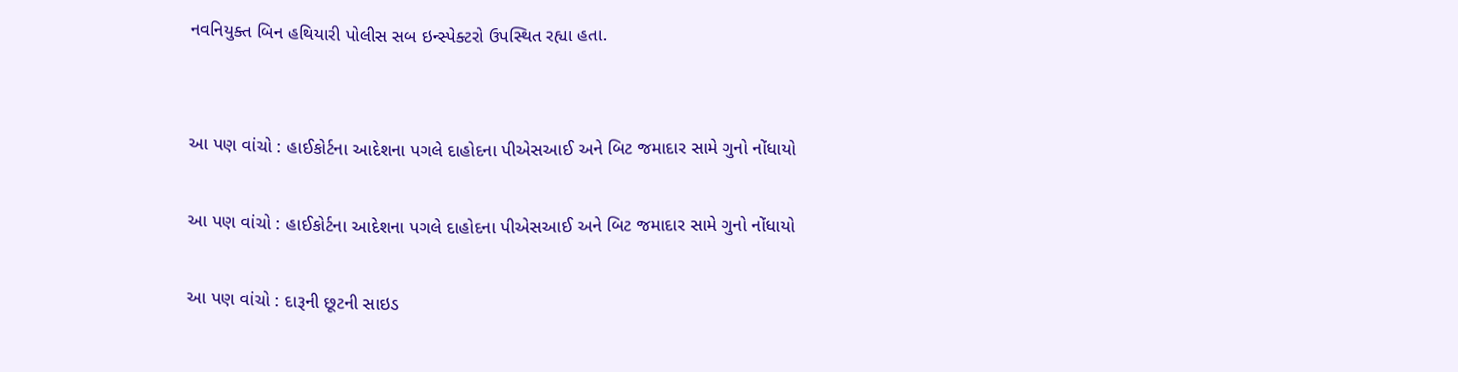નવનિયુક્ત બિન હથિયારી પોલીસ સબ ઇન્સ્પેક્ટરો ઉપસ્થિત રહ્યા હતા.


આ પણ વાંચો : હાઈકોર્ટના આદેશના પગલે દાહોદના પીએસઆઈ અને બિટ જમાદાર સામે ગુનો નોંધાયો

આ પણ વાંચો : હાઈકોર્ટના આદેશના પગલે દાહોદના પીએસઆઈ અને બિટ જમાદાર સામે ગુનો નોંધાયો

આ પણ વાંચો : દારૂની છૂટની સાઇડ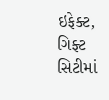ઇફેક્ટ, ગિફ્ટ સિટીમાં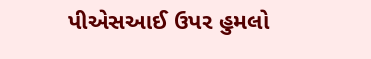પીએસઆઈ ઉપર હુમલો